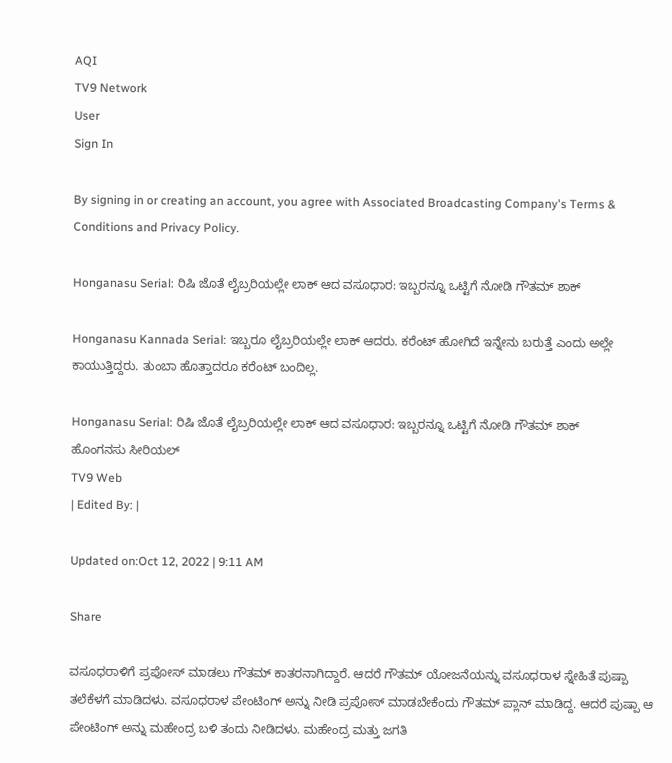AQI
TV9 Network
User
Sign In

By signing in or creating an account, you agree with Associated Broadcasting Company's Terms & Conditions and Privacy Policy.

Honganasu Serial: ರಿಷಿ ಜೊತೆ ಲೈಬ್ರರಿಯಲ್ಲೇ ಲಾಕ್ ಆದ ವಸೂಧಾರ: ಇಬ್ಬರನ್ನೂ ಒಟ್ಟಿಗೆ ನೋಡಿ ಗೌತಮ್ ಶಾಕ್

Honganasu Kannada Serial: ಇಬ್ಬರೂ ಲೈಬ್ರರಿಯಲ್ಲೇ ಲಾಕ್ ಆದರು. ಕರೆಂಟ್ ಹೋಗಿದೆ ಇನ್ನೇನು ಬರುತ್ತೆ ಎಂದು ಅಲ್ಲೇ ಕಾಯುತ್ತಿದ್ದರು. ತುಂಬಾ ಹೊತ್ತಾದರೂ ಕರೆಂಟ್ ಬಂದಿಲ್ಲ.

Honganasu Serial: ರಿಷಿ ಜೊತೆ ಲೈಬ್ರರಿಯಲ್ಲೇ ಲಾಕ್ ಆದ ವಸೂಧಾರ: ಇಬ್ಬರನ್ನೂ ಒಟ್ಟಿಗೆ ನೋಡಿ ಗೌತಮ್ ಶಾಕ್
ಹೊಂಗನಸು ಸೀರಿಯಲ್
TV9 Web
| Edited By: |

Updated on:Oct 12, 2022 | 9:11 AM

Share

ವಸೂಧರಾಳಿಗೆ ಪ್ರಪೋಸ್ ಮಾಡಲು ಗೌತಮ್ ಕಾತರನಾಗಿದ್ದಾರೆ. ಆದರೆ ಗೌತಮ್ ಯೋಜನೆಯನ್ನು ವಸೂಧರಾಳ ಸ್ನೇಹಿತೆ ಪುಷ್ಪಾ ತಲೆಕೆಳಗೆ ಮಾಡಿದಳು. ವಸೂಧರಾಳ ಪೇಂಟಿಂಗ್ ಅನ್ನು ನೀಡಿ ಪ್ರಪೋಸ್ ಮಾಡಬೇಕೆಂದು ಗೌತಮ್ ಪ್ಲಾನ್ ಮಾಡಿದ್ದ. ಆದರೆ ಪುಷ್ಪಾ ಆ ಪೇಂಟಿಂಗ್ ಅನ್ನು ಮಹೇಂದ್ರ ಬಳಿ ತಂದು ನೀಡಿದಳು. ಮಹೇಂದ್ರ ಮತ್ತು ಜಗತಿ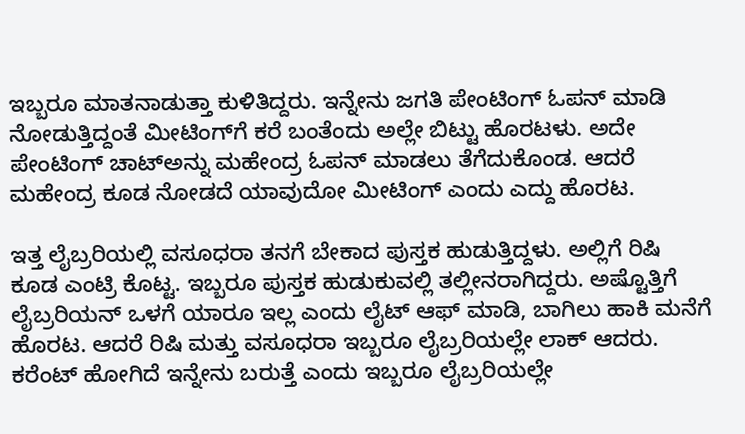ಇಬ್ಬರೂ ಮಾತನಾಡುತ್ತಾ ಕುಳಿತಿದ್ದರು. ಇನ್ನೇನು ಜಗತಿ ಪೇಂಟಿಂಗ್ ಓಪನ್ ಮಾಡಿ ನೋಡುತ್ತಿದ್ದಂತೆ ಮೀಟಿಂಗ್‌ಗೆ ಕರೆ ಬಂತೆಂದು ಅಲ್ಲೇ ಬಿಟ್ಟು ಹೊರಟಳು. ಅದೇ ಪೇಂಟಿಂಗ್ ಚಾಟ್‌ಅನ್ನು ಮಹೇಂದ್ರ ಓಪನ್ ಮಾಡಲು ತೆಗೆದುಕೊಂಡ. ಆದರೆ ಮಹೇಂದ್ರ ಕೂಡ ನೋಡದೆ ಯಾವುದೋ ಮೀಟಿಂಗ್ ಎಂದು ಎದ್ದು ಹೊರಟ.

ಇತ್ತ ಲೈಬ್ರರಿಯಲ್ಲಿ ವಸೂಧರಾ ತನಗೆ ಬೇಕಾದ ಪುಸ್ತಕ ಹುಡುತ್ತಿದ್ದಳು. ಅಲ್ಲಿಗೆ ರಿಷಿ ಕೂಡ ಎಂಟ್ರಿ ಕೊಟ್ಟ. ಇಬ್ಬರೂ ಪುಸ್ತಕ ಹುಡುಕುವಲ್ಲಿ ತಲ್ಲೀನರಾಗಿದ್ದರು. ಅಷ್ಟೊತ್ತಿಗೆ ಲೈಬ್ರರಿಯನ್ ಒಳಗೆ ಯಾರೂ ಇಲ್ಲ ಎಂದು ಲೈಟ್ ಆಫ್ ಮಾಡಿ, ಬಾಗಿಲು ಹಾಕಿ ಮನೆಗೆ ಹೊರಟ. ಆದರೆ ರಿಷಿ ಮತ್ತು ವಸೂಧರಾ ಇಬ್ಬರೂ ಲೈಬ್ರರಿಯಲ್ಲೇ ಲಾಕ್ ಆದರು. ಕರೆಂಟ್ ಹೋಗಿದೆ ಇನ್ನೇನು ಬರುತ್ತೆ ಎಂದು ಇಬ್ಬರೂ ಲೈಬ್ರರಿಯಲ್ಲೇ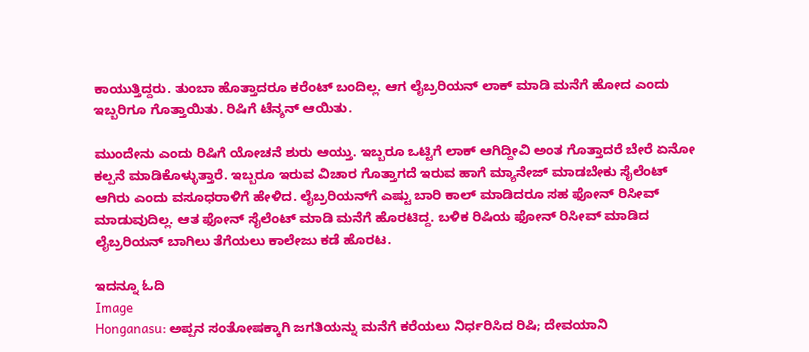ಕಾಯುತ್ತಿದ್ದರು. ತುಂಬಾ ಹೊತ್ತಾದರೂ ಕರೆಂಟ್ ಬಂದಿಲ್ಲ. ಆಗ ಲೈಬ್ರರಿಯನ್ ಲಾಕ್ ಮಾಡಿ ಮನೆಗೆ ಹೋದ ಎಂದು ಇಬ್ಬರಿಗೂ ಗೊತ್ತಾಯಿತು. ರಿಷಿಗೆ ಟೆನ್ಶನ್ ಆಯಿತು.

ಮುಂದೇನು ಎಂದು ರಿಷಿಗೆ ಯೋಚನೆ ಶುರು ಆಯ್ತು. ಇಬ್ಬರೂ ಒಟ್ಟಿಗೆ ಲಾಕ್ ಆಗಿದ್ದೀವಿ ಅಂತ ಗೊತ್ತಾದರೆ ಬೇರೆ ಏನೋ ಕಲ್ಪನೆ ಮಾಡಿಕೊಳ್ಳುತ್ತಾರೆ. ಇಬ್ಬರೂ ಇರುವ ವಿಚಾರ ಗೊತ್ತಾಗದೆ ಇರುವ ಹಾಗೆ ಮ್ಯಾನೇಜ್ ಮಾಡಬೇಕು ಸೈಲೆಂಟ್ ಆಗಿರು ಎಂದು ವಸೂಧರಾಳಿಗೆ ಹೇಳಿದ. ಲೈಬ್ರರಿಯನ್‌ಗೆ ಎಷ್ಟು ಬಾರಿ ಕಾಲ್ ಮಾಡಿದರೂ ಸಹ ಫೋನ್ ರಿಸೀವ್ ಮಾಡುವುದಿಲ್ಲ. ಆತ ಫೋನ್ ಸೈಲೆಂಟ್ ಮಾಡಿ ಮನೆಗೆ ಹೊರಟಿದ್ದ. ಬಳಿಕ ರಿಷಿಯ ಫೋನ್ ರಿಸೀವ್ ಮಾಡಿದ ಲೈಬ್ರರಿಯನ್ ಬಾಗಿಲು ತೆಗೆಯಲು ಕಾಲೇಜು ಕಡೆ ಹೊರಟ.

ಇದನ್ನೂ ಓದಿ
Image
Honganasu: ಅಪ್ಪನ ಸಂತೋಷಕ್ಕಾಗಿ ಜಗತಿಯನ್ನು ಮನೆಗೆ ಕರೆಯಲು ನಿರ್ಧರಿಸಿದ ರಿಷಿ; ದೇವಯಾನಿ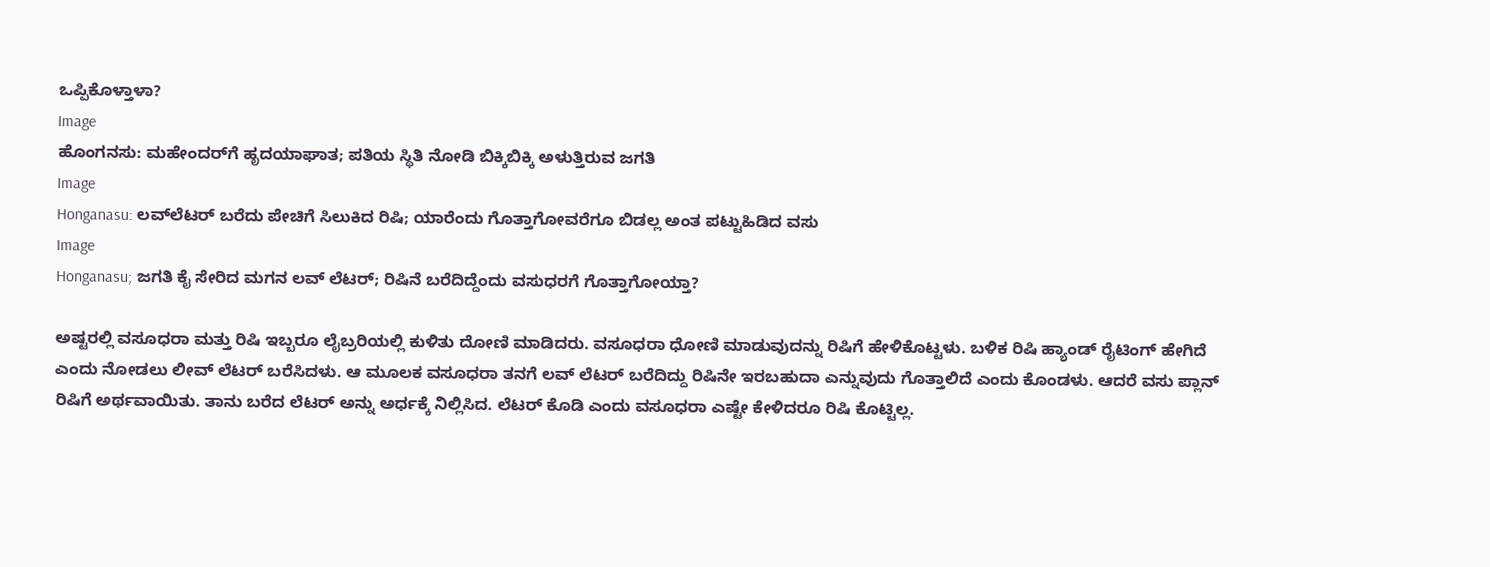ಒಪ್ಪಿಕೊಳ್ತಾಳಾ?
Image
ಹೊಂಗನಸು: ಮಹೇಂದರ್‌‌ಗೆ ಹೃದಯಾಘಾತ; ಪತಿಯ ಸ್ಥಿತಿ ನೋಡಿ ಬಿಕ್ಕಿಬಿಕ್ಕಿ ಅಳುತ್ತಿರುವ ಜಗತಿ
Image
Honganasu: ಲವ್‌ಲೆಟರ್ ಬರೆದು ಪೇಚಿಗೆ ಸಿಲುಕಿದ ರಿಷಿ; ಯಾರೆಂದು ಗೊತ್ತಾಗೋವರೆಗೂ ಬಿಡಲ್ಲ ಅಂತ ಪಟ್ಟುಹಿಡಿದ ವಸು
Image
Honganasu; ಜಗತಿ ಕೈ ಸೇರಿದ ಮಗನ ಲವ್ ಲೆಟರ್; ರಿಷಿನೆ ಬರೆದಿದ್ದೆಂದು ವಸುಧರಗೆ ಗೊತ್ತಾಗೋಯ್ತಾ?

ಅಷ್ಟರಲ್ಲಿ ವಸೂಧರಾ ಮತ್ತು ರಿಷಿ ಇಬ್ಬರೂ ಲೈಬ್ರರಿಯಲ್ಲಿ ಕುಳಿತು ದೋಣಿ ಮಾಡಿದರು. ವಸೂಧರಾ ಧೋಣಿ ಮಾಡುವುದನ್ನು ರಿಷಿಗೆ ಹೇಳಿಕೊಟ್ಟಳು. ಬಳಿಕ ರಿಷಿ ಹ್ಯಾಂಡ್ ರೈಟಿಂಗ್ ಹೇಗಿದೆ ಎಂದು ನೋಡಲು ಲೀವ್ ಲೆಟರ್ ಬರೆಸಿದಳು. ಆ ಮೂಲಕ ವಸೂಧರಾ ತನಗೆ ಲವ್ ಲೆಟರ್ ಬರೆದಿದ್ದು ರಿಷಿನೇ ಇರಬಹುದಾ ಎನ್ನುವುದು ಗೊತ್ತಾಲಿದೆ ಎಂದು ಕೊಂಡಳು. ಆದರೆ ವಸು ಪ್ಲಾನ್ ರಿಷಿಗೆ ಅರ್ಥವಾಯಿತು. ತಾನು ಬರೆದ ಲೆಟರ್ ಅನ್ನು ಅರ್ಧಕ್ಕೆ ನಿಲ್ಲಿಸಿದ. ಲೆಟರ್ ಕೊಡಿ ಎಂದು ವಸೂಧರಾ ಎಷ್ಟೇ ಕೇಳಿದರೂ ರಿಷಿ ಕೊಟ್ಟಿಲ್ಲ.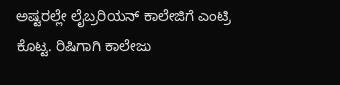ಅಷ್ಟರಲ್ಲೇ ಲೈಬ್ರರಿಯನ್ ಕಾಲೇಜಿಗೆ ಎಂಟ್ರಿ ಕೊಟ್ಟ. ರಿಷಿಗಾಗಿ ಕಾಲೇಜು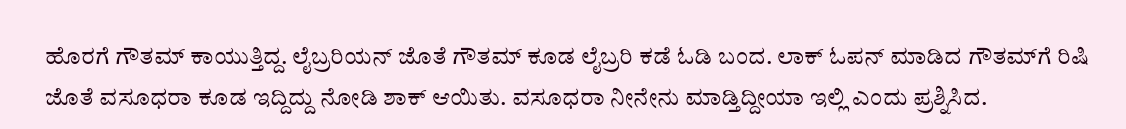ಹೊರಗೆ ಗೌತಮ್ ಕಾಯುತ್ತಿದ್ದ. ಲೈಬ್ರರಿಯನ್ ಜೊತೆ ಗೌತಮ್ ಕೂಡ ಲೈಬ್ರರಿ ಕಡೆ ಓಡಿ ಬಂದ. ಲಾಕ್ ಓಪನ್ ಮಾಡಿದ ಗೌತಮ್‌ಗೆ ರಿಷಿ ಜೊತೆ ವಸೂಧರಾ ಕೂಡ ಇದ್ದಿದ್ದು ನೋಡಿ ಶಾಕ್ ಆಯಿತು. ವಸೂಧರಾ ನೀನೇನು ಮಾಡ್ತಿದ್ದೀಯಾ ಇಲ್ಲಿ ಎಂದು ಪ್ರಶ್ನಿಸಿದ.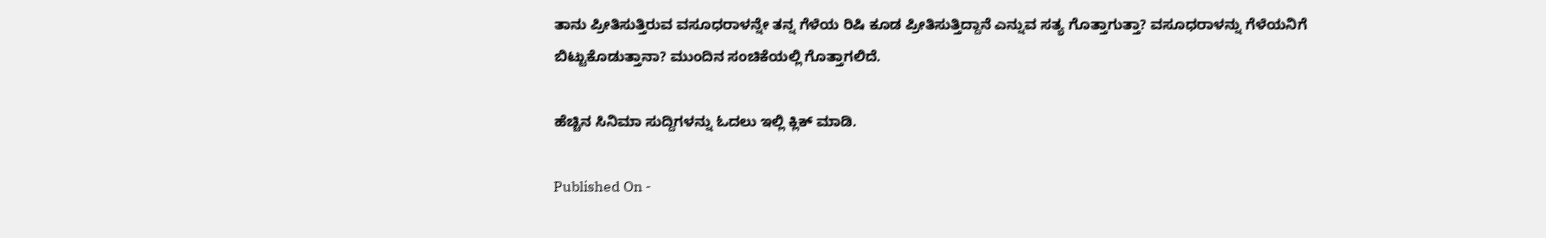ತಾನು ಪ್ರೀತಿಸುತ್ತಿರುವ ವಸೂಧರಾಳನ್ನೇ ತನ್ನ ಗೆಳೆಯ ರಿಷಿ ಕೂಡ ಪ್ರೀತಿಸುತ್ತಿದ್ದಾನೆ ಎನ್ನುವ ಸತ್ಯ ಗೊತ್ತಾಗುತ್ತಾ? ವಸೂಧರಾಳನ್ನು ಗೆಳೆಯನಿಗೆ ಬಿಟ್ಟುಕೊಡುತ್ತಾನಾ? ಮುಂದಿನ ಸಂಚಿಕೆಯಲ್ಲಿ ಗೊತ್ತಾಗಲಿದೆ.

ಹೆಚ್ಚಿನ ಸಿನಿಮಾ ಸುದ್ದಿಗಳನ್ನು ಓದಲು ಇಲ್ಲಿ ಕ್ಲಿಕ್ ಮಾಡಿ.

Published On -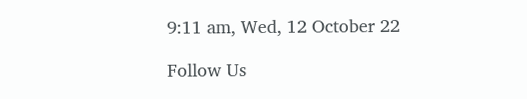9:11 am, Wed, 12 October 22

Follow Us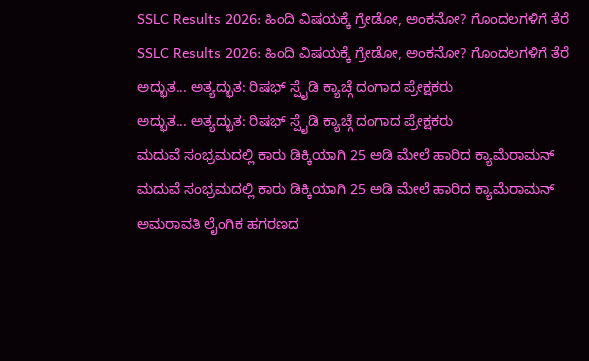SSLC Results 2026: ಹಿಂದಿ ವಿಷಯಕ್ಕೆ ಗ್ರೇಡೋ, ಅಂಕನೋ? ಗೊಂದಲಗಳಿಗೆ ತೆರೆ
SSLC Results 2026: ಹಿಂದಿ ವಿಷಯಕ್ಕೆ ಗ್ರೇಡೋ, ಅಂಕನೋ? ಗೊಂದಲಗಳಿಗೆ ತೆರೆ
ಅದ್ಭುತ... ಅತ್ಯದ್ಭುತ: ರಿಷಭ್ ಸ್ಪೈಡಿ ಕ್ಯಾಚ್ಗೆ ದಂಗಾದ ಪ್ರೇಕ್ಷಕರು
ಅದ್ಭುತ... ಅತ್ಯದ್ಭುತ: ರಿಷಭ್ ಸ್ಪೈಡಿ ಕ್ಯಾಚ್ಗೆ ದಂಗಾದ ಪ್ರೇಕ್ಷಕರು
ಮದುವೆ ಸಂಭ್ರಮದಲ್ಲಿ ಕಾರು ಡಿಕ್ಕಿಯಾಗಿ 25 ಅಡಿ ಮೇಲೆ ಹಾರಿದ ಕ್ಯಾಮೆರಾಮನ್
ಮದುವೆ ಸಂಭ್ರಮದಲ್ಲಿ ಕಾರು ಡಿಕ್ಕಿಯಾಗಿ 25 ಅಡಿ ಮೇಲೆ ಹಾರಿದ ಕ್ಯಾಮೆರಾಮನ್
ಅಮರಾವತಿ ಲೈಂಗಿಕ ಹಗರಣದ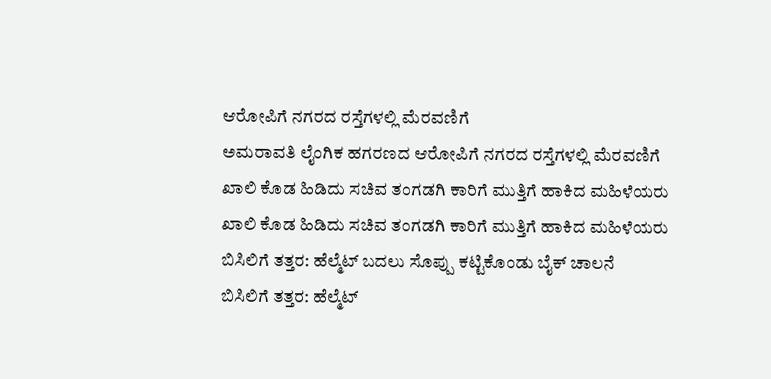ಆರೋಪಿಗೆ ನಗರದ ರಸ್ತೆಗಳಲ್ಲಿ ಮೆರವಣಿಗೆ
ಅಮರಾವತಿ ಲೈಂಗಿಕ ಹಗರಣದ ಆರೋಪಿಗೆ ನಗರದ ರಸ್ತೆಗಳಲ್ಲಿ ಮೆರವಣಿಗೆ
ಖಾಲಿ ಕೊಡ ಹಿಡಿದು ಸಚಿವ ತಂಗಡಗಿ ಕಾರಿಗೆ ಮುತ್ತಿಗೆ ಹಾಕಿದ ಮಹಿಳೆಯರು
ಖಾಲಿ ಕೊಡ ಹಿಡಿದು ಸಚಿವ ತಂಗಡಗಿ ಕಾರಿಗೆ ಮುತ್ತಿಗೆ ಹಾಕಿದ ಮಹಿಳೆಯರು
ಬಿಸಿಲಿಗೆ ತತ್ತರ: ಹೆಲ್ಮೆಟ್ ಬದಲು ಸೊಪ್ಪು ಕಟ್ಟಿಕೊಂಡು ಬೈಕ್ ಚಾಲನೆ
ಬಿಸಿಲಿಗೆ ತತ್ತರ: ಹೆಲ್ಮೆಟ್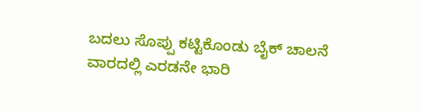ಬದಲು ಸೊಪ್ಪು ಕಟ್ಟಿಕೊಂಡು ಬೈಕ್ ಚಾಲನೆ
ವಾರದಲ್ಲಿ ಎರಡನೇ ಭಾರಿ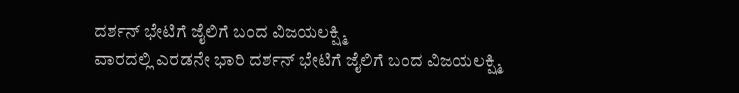ದರ್ಶನ್ ಭೇಟಿಗೆ ಜೈಲಿಗೆ ಬಂದ ವಿಜಯಲಕ್ಷ್ಮಿ
ವಾರದಲ್ಲಿ ಎರಡನೇ ಭಾರಿ ದರ್ಶನ್ ಭೇಟಿಗೆ ಜೈಲಿಗೆ ಬಂದ ವಿಜಯಲಕ್ಷ್ಮಿ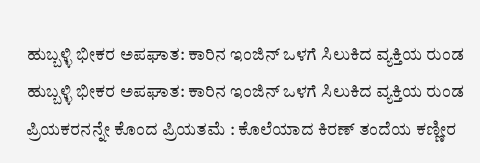ಹುಬ್ಬಳ್ಳಿ ಭೀಕರ ಅಪಘಾತ: ಕಾರಿನ ಇಂಜಿನ್ ಒಳಗೆ ಸಿಲುಕಿದ ವ್ಯಕ್ತಿಯ ರುಂಡ
ಹುಬ್ಬಳ್ಳಿ ಭೀಕರ ಅಪಘಾತ: ಕಾರಿನ ಇಂಜಿನ್ ಒಳಗೆ ಸಿಲುಕಿದ ವ್ಯಕ್ತಿಯ ರುಂಡ
ಪ್ರಿಯಕರನನ್ನೇ ಕೊಂದ ಪ್ರಿಯತಮೆ : ಕೊಲೆಯಾದ ಕಿರಣ್ ತಂದೆಯ ಕಣ್ಣೀರ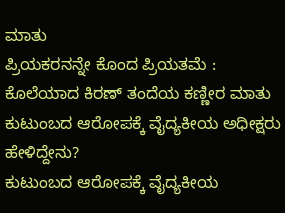ಮಾತು
ಪ್ರಿಯಕರನನ್ನೇ ಕೊಂದ ಪ್ರಿಯತಮೆ : ಕೊಲೆಯಾದ ಕಿರಣ್ ತಂದೆಯ ಕಣ್ಣೀರ ಮಾತು
ಕುಟುಂಬದ ಆರೋಪಕ್ಕೆ ವೈದ್ಯಕೀಯ ಅಧೀಕ್ಷರು ಹೇಳಿದ್ದೇನು?
ಕುಟುಂಬದ ಆರೋಪಕ್ಕೆ ವೈದ್ಯಕೀಯ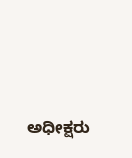ಅಧೀಕ್ಷರು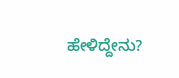ಹೇಳಿದ್ದೇನು?